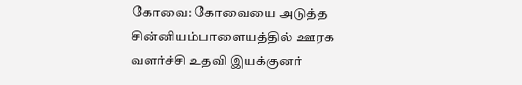கோவை: கோவையை அடுத்த சின்னியம்பாளையத்தில் ஊரக வளர்ச்சி உதவி இயக்குனர்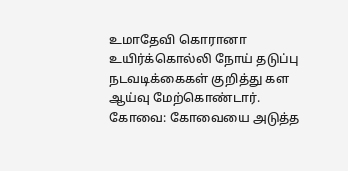உமாதேவி கொரானா உயிர்க்கொல்லி நோய் தடுப்பு நடவடிக்கைகள் குறித்து கள ஆய்வு மேற்கொண்டார்.
கோவை: கோவையை அடுத்த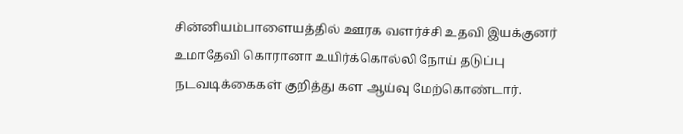சின்னியம்பாளையத்தில் ஊரக வளர்ச்சி உதவி இயக்குனர் உமாதேவி கொரானா உயிர்க்கொல்லி நோய் தடுப்பு நடவடிக்கைகள் குறித்து கள ஆய்வு மேற்கொண்டார்.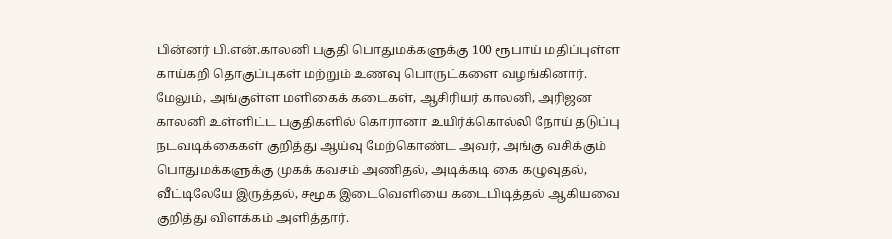பின்னர் பி.என்.காலனி பகுதி பொதுமக்களுக்கு 100 ரூபாய் மதிப்புள்ள காய்கறி தொகுப்புகள் மற்றும் உணவு பொருட்களை வழங்கினார்.
மேலும், அங்குள்ள மளிகைக் கடைகள், ஆசிரியர் காலனி, அரிஜன காலனி உள்ளிட்ட பகுதிகளில் கொரானா உயிர்க்கொல்லி நோய் தடுப்பு நடவடிக்கைகள் குறித்து ஆய்வு மேற்கொண்ட அவர், அங்கு வசிக்கும் பொதுமக்களுக்கு முகக் கவசம் அணிதல், அடிக்கடி கை கழுவுதல், வீட்டிலேயே இருத்தல், சமூக இடைவெளியை கடைபிடித்தல் ஆகியவை குறித்து விளக்கம் அளித்தார்.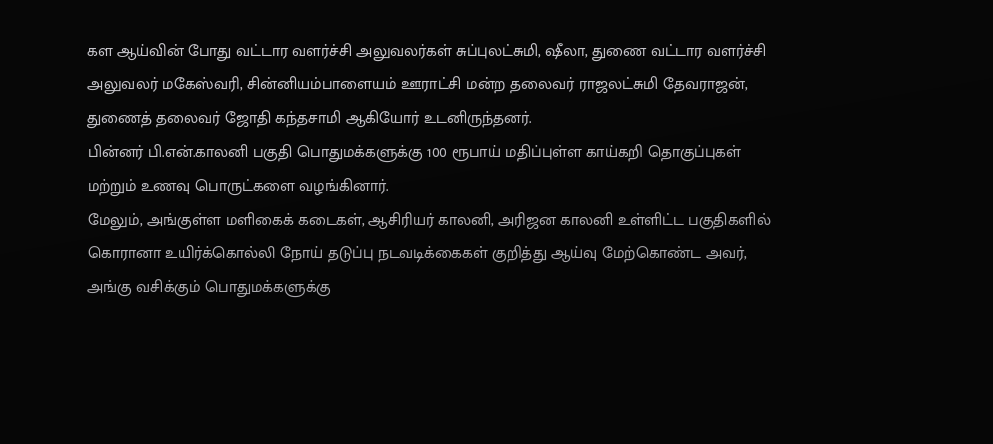கள ஆய்வின் போது வட்டார வளர்ச்சி அலுவலர்கள் சுப்புலட்சுமி, ஷீலா, துணை வட்டார வளர்ச்சி அலுவலர் மகேஸ்வரி, சின்னியம்பாளையம் ஊராட்சி மன்ற தலைவர் ராஜலட்சுமி தேவராஜன், துணைத் தலைவர் ஜோதி கந்தசாமி ஆகியோர் உடனிருந்தனர்.
பின்னர் பி.என்.காலனி பகுதி பொதுமக்களுக்கு 100 ரூபாய் மதிப்புள்ள காய்கறி தொகுப்புகள் மற்றும் உணவு பொருட்களை வழங்கினார்.
மேலும், அங்குள்ள மளிகைக் கடைகள், ஆசிரியர் காலனி, அரிஜன காலனி உள்ளிட்ட பகுதிகளில் கொரானா உயிர்க்கொல்லி நோய் தடுப்பு நடவடிக்கைகள் குறித்து ஆய்வு மேற்கொண்ட அவர், அங்கு வசிக்கும் பொதுமக்களுக்கு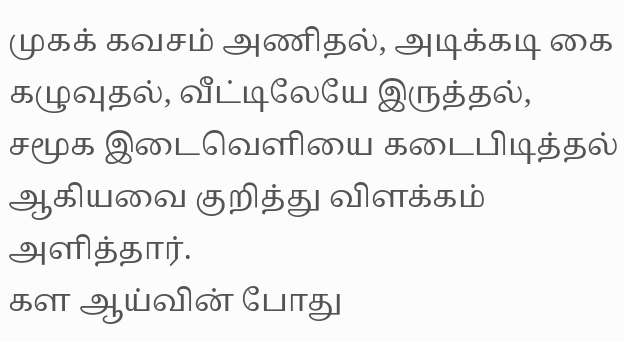முகக் கவசம் அணிதல், அடிக்கடி கை கழுவுதல், வீட்டிலேயே இருத்தல், சமூக இடைவெளியை கடைபிடித்தல் ஆகியவை குறித்து விளக்கம் அளித்தார்.
கள ஆய்வின் போது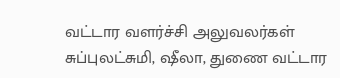வட்டார வளர்ச்சி அலுவலர்கள் சுப்புலட்சுமி, ஷீலா, துணை வட்டார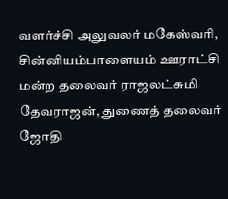வளர்ச்சி அலுவலர் மகேஸ்வரி, சின்னியம்பாளையம் ஊராட்சி மன்ற தலைவர் ராஜலட்சுமி தேவராஜன், துணைத் தலைவர் ஜோதி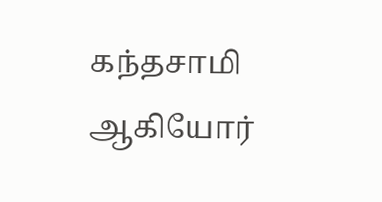கந்தசாமி ஆகியோர்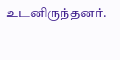உடனிருந்தனர்.